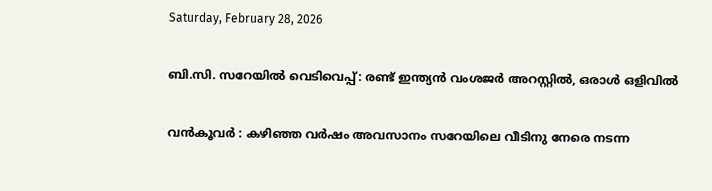Saturday, February 28, 2026

ബി.സി. സറേയിൽ വെടിവെപ്പ്: രണ്ട് ഇന്ത്യൻ വംശജർ അറസ്റ്റിൽ, ഒരാൾ ഒളിവിൽ

വൻകൂവർ : കഴിഞ്ഞ വർഷം അവസാനം സറേയിലെ വീടിനു നേരെ നടന്ന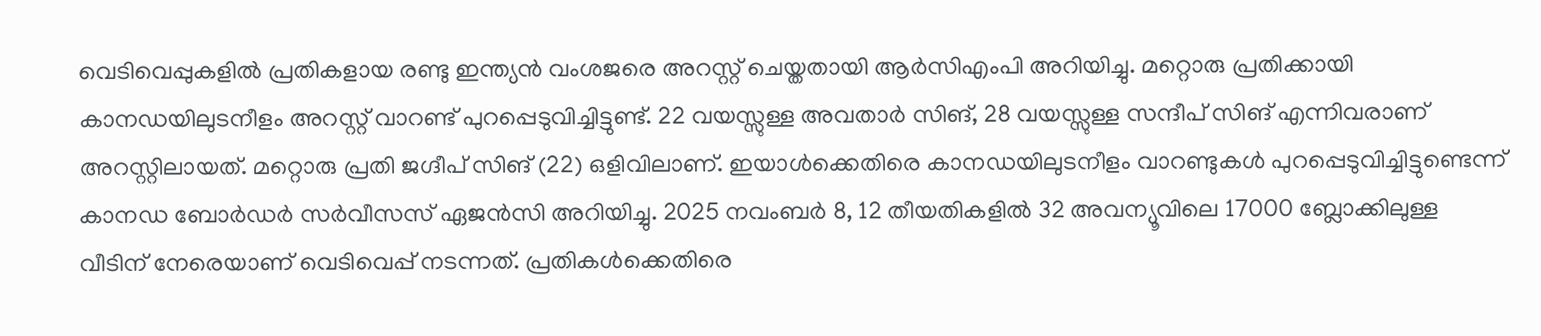വെടിവെപ്പുകളിൽ പ്രതികളായ രണ്ടു ഇന്ത്യൻ വംശജരെ അറസ്റ്റ് ചെയ്തതായി ആർ‌സി‌എം‌പി അറിയിച്ചു. മറ്റൊരു പ്രതിക്കായി കാനഡയിലുടനീളം അറസ്റ്റ് വാറണ്ട് പുറപ്പെടുവിച്ചിട്ടുണ്ട്. 22 വയസ്സുള്ള അവതാർ സിങ്, 28 വയസ്സുള്ള സന്ദീപ് സിങ് എന്നിവരാണ് അറസ്റ്റിലായത്. മറ്റൊരു പ്രതി ജഗ്ദീപ് സിങ് (22) ഒളിവിലാണ്. ഇയാൾക്കെതിരെ കാനഡയിലുടനീളം വാറണ്ടുകൾ പുറപ്പെടുവിച്ചിട്ടുണ്ടെന്ന് കാനഡ ബോർഡർ സർവീസസ് ഏജൻസി അറിയിച്ചു. 2025 നവംബർ 8, 12 തീയതികളിൽ 32 അവന്യൂവിലെ 17000 ബ്ലോക്കിലുള്ള വീടിന് നേരെയാണ് വെടിവെപ്പ് നടന്നത്. പ്രതികൾക്കെതിരെ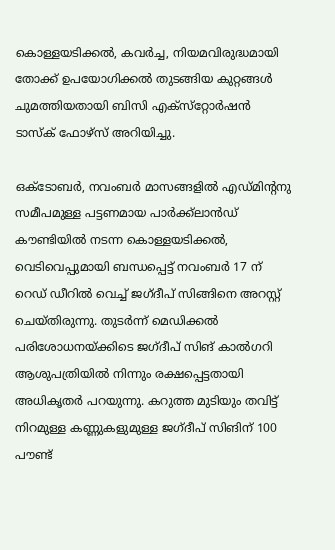കൊള്ളയടിക്കൽ, കവർച്ച, നിയമവിരുദ്ധമായി തോക്ക് ഉപയോഗിക്കൽ തുടങ്ങിയ കുറ്റങ്ങൾ ചുമത്തിയതായി ബിസി എക്സ്‌റ്റോർഷൻ ടാസ്‌ക് ഫോഴ്‌സ് അറിയിച്ചു.

ഒക്ടോബർ, നവംബർ മാസങ്ങളിൽ എഡ്മിന്‍റനു സമീപമുള്ള പട്ടണമായ പാർക്ക്‌ലാൻഡ് കൗണ്ടിയിൽ നടന്ന കൊള്ളയടിക്കൽ, വെടിവെപ്പുമായി ബന്ധപ്പെട്ട് നവംബർ 17 ന് റെഡ് ഡീറിൽ വെച്ച് ജഗ്ദീപ് സിങ്ങിനെ അറസ്റ്റ് ചെയ്തിരുന്നു. തുടർന്ന് മെഡിക്കൽ പരിശോധനയ്ക്കിടെ ജഗ്ദീപ് സിങ് കാൽഗറി ആശുപത്രിയിൽ നിന്നും രക്ഷപ്പെട്ടതായി അധികൃതർ പറയുന്നു. കറുത്ത മുടിയും തവിട്ട് നിറമുള്ള കണ്ണുകളുമുള്ള ജഗ്ദീപ് സിങിന് 100 പൗണ്ട്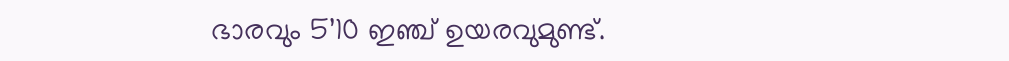ഭാരവും 5’10 ഇഞ്ച് ഉയരവുമുണ്ട്.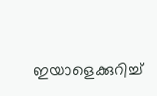ഇയാളെക്കുറിച്ച്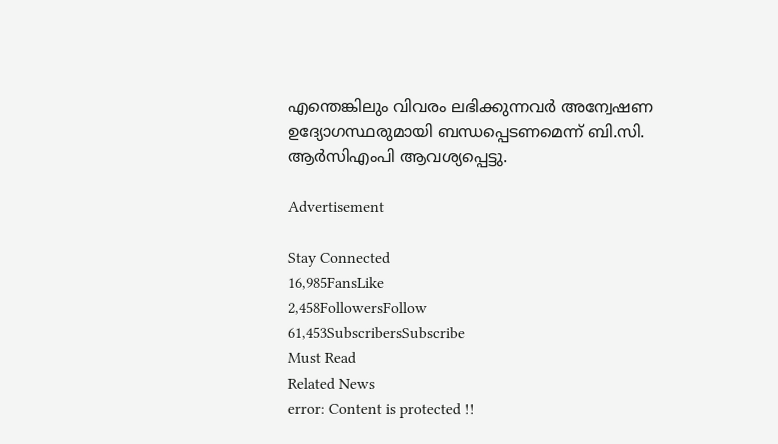എന്തെങ്കിലും വിവരം ലഭിക്കുന്നവർ അന്വേഷണ ഉദ്യോഗസ്ഥരുമായി ബന്ധപ്പെടണമെന്ന് ബി.സി. ആർ‌സി‌എം‌പി ആവശ്യപ്പെട്ടു.

Advertisement

Stay Connected
16,985FansLike
2,458FollowersFollow
61,453SubscribersSubscribe
Must Read
Related News
error: Content is protected !!